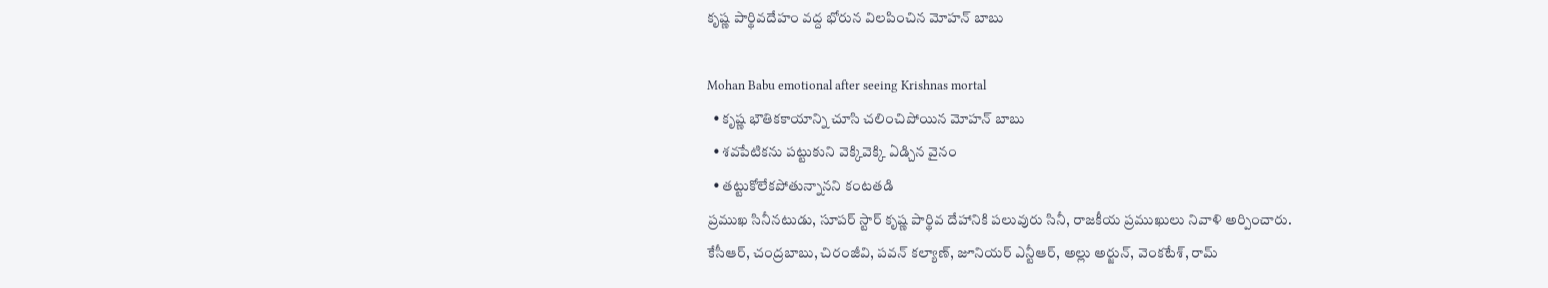కృష్ణ పార్థివదేహం వద్ద భోరున విలపించిన మోహన్ బాబు

Mohan Babu emotional after seeing Krishnas mortal
  • కృష్ణ భౌతికకాయాన్ని చూసి చలించిపోయిన మోహన్ బాబు
  • శవపేటికను పట్టుకుని వెక్కివెక్కి ఏడ్చిన వైనం
  • తట్టుకోలేకపోతున్నానని కంటతడి
ప్రముఖ సినీనటుడు, సూపర్ స్టార్ కృష్ణ పార్థివ దేహానికి పలువురు సినీ, రాజకీయ ప్రముఖులు నివాళి అర్పించారు. కేసీఆర్, చంద్రబాబు, చిరంజీవి, పవన్ కల్యాణ్, జూనియర్ ఎన్టీఆర్, అల్లు అర్జున్, వెంకటేశ్, రామ్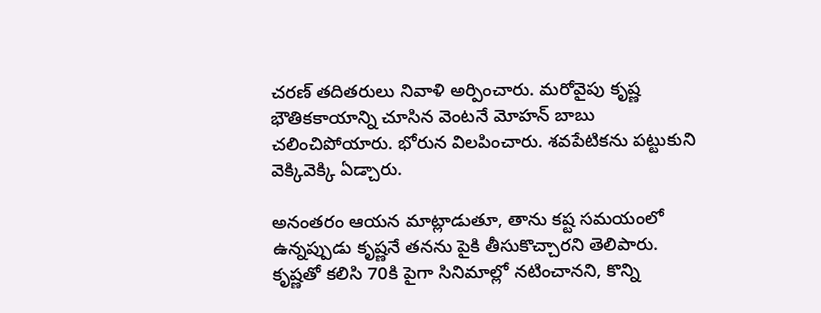చరణ్ తదితరులు నివాళి అర్పించారు. మరోవైపు కృష్ణ భౌతికకాయాన్ని చూసిన వెంటనే మోహన్ బాబు చలించిపోయారు. భోరున విలపించారు. శవపేటికను పట్టుకుని వెక్కివెక్కి ఏడ్చారు.

అనంతరం ఆయన మాట్లాడుతూ, తాను కష్ట సమయంలో ఉన్నప్పుడు కృష్ణనే తనను పైకి తీసుకొచ్చారని తెలిపారు. కృష్ణతో కలిసి 70కి పైగా సినిమాల్లో నటించానని, కొన్ని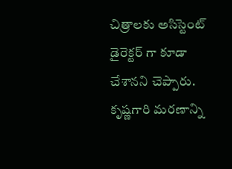చిత్రాలకు అసిస్టెంట్ డైరెక్టర్ గా కూడా చేశానని చెప్పారు. కృష్ణగారి మరణాన్ని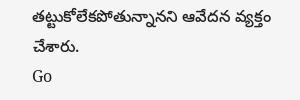తట్టుకోలేకపోతున్నానని ఆవేదన వ్యక్తం చేశారు.
Go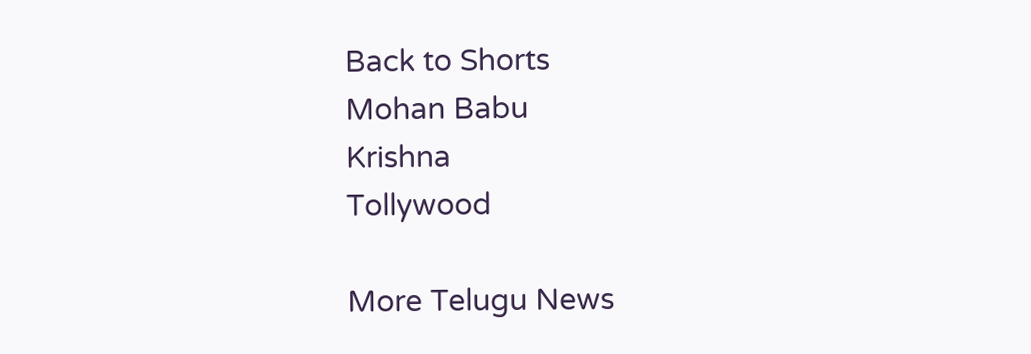Back to Shorts
Mohan Babu
Krishna
Tollywood

More Telugu News